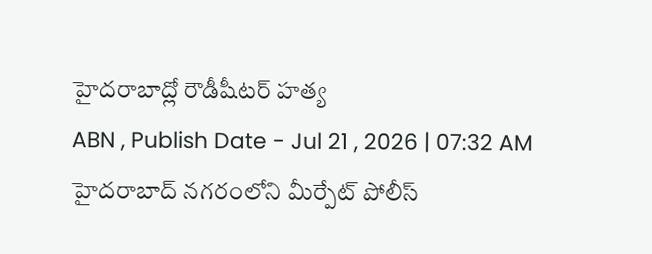హైదరాబాద్లో రౌడీషీటర్ హత్య
ABN , Publish Date - Jul 21 , 2026 | 07:32 AM
హైదరాబాద్ నగరంలోని మీర్పేట్ పోలీస్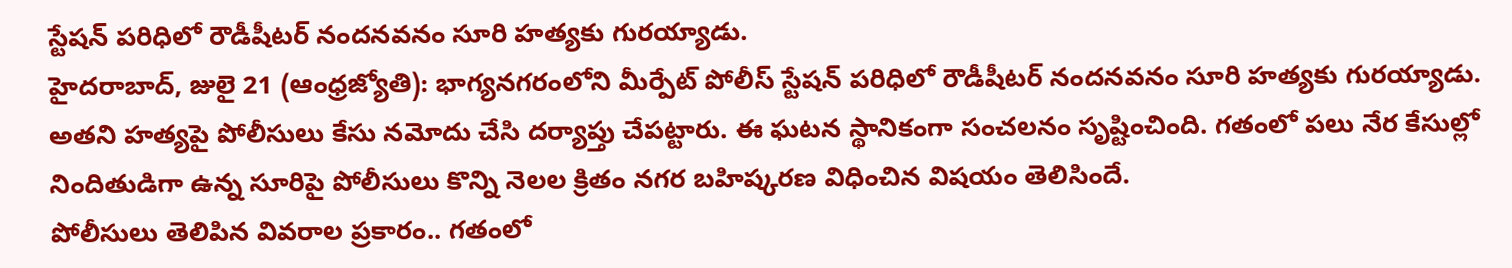స్టేషన్ పరిధిలో రౌడీషీటర్ నందనవనం సూరి హత్యకు గురయ్యాడు.
హైదరాబాద్, జులై 21 (ఆంధ్రజ్యోతి): భాగ్యనగరంలోని మీర్పేట్ పోలీస్ స్టేషన్ పరిధిలో రౌడీషీటర్ నందనవనం సూరి హత్యకు గురయ్యాడు. అతని హత్యపై పోలీసులు కేసు నమోదు చేసి దర్యాప్తు చేపట్టారు. ఈ ఘటన స్థానికంగా సంచలనం సృష్టించింది. గతంలో పలు నేర కేసుల్లో నిందితుడిగా ఉన్న సూరిపై పోలీసులు కొన్ని నెలల క్రితం నగర బహిష్కరణ విధించిన విషయం తెలిసిందే.
పోలీసులు తెలిపిన వివరాల ప్రకారం.. గతంలో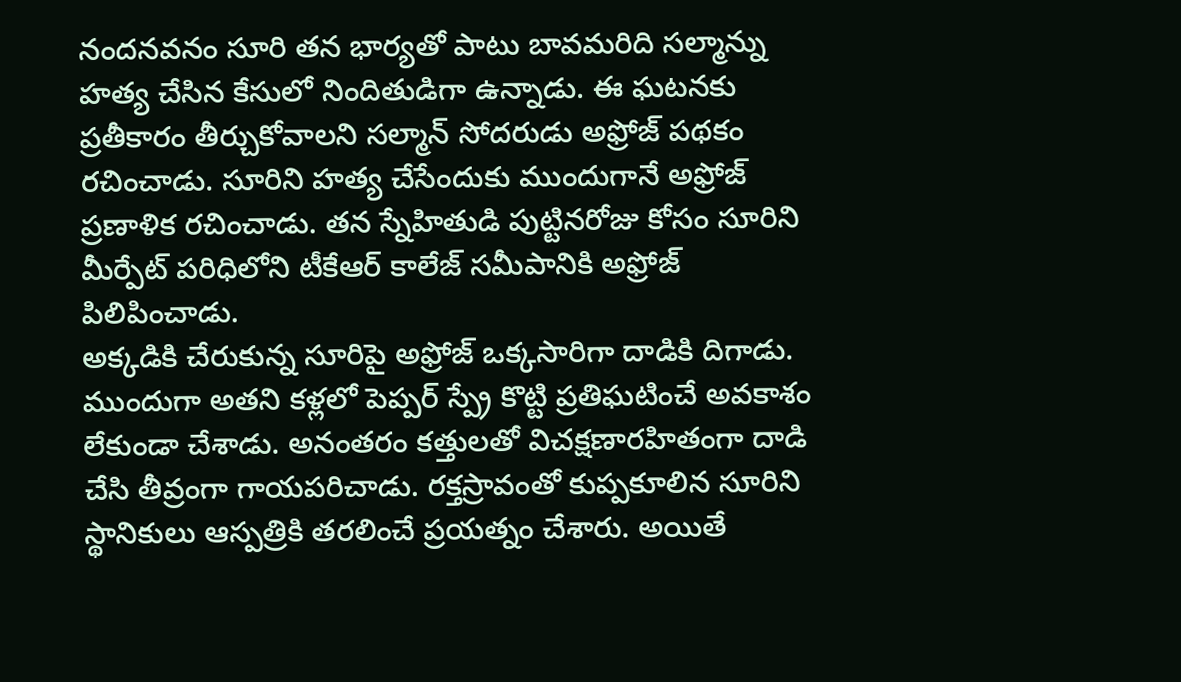నందనవనం సూరి తన భార్యతో పాటు బావమరిది సల్మాన్ను హత్య చేసిన కేసులో నిందితుడిగా ఉన్నాడు. ఈ ఘటనకు ప్రతీకారం తీర్చుకోవాలని సల్మాన్ సోదరుడు అఫ్రోజ్ పథకం రచించాడు. సూరిని హత్య చేసేందుకు ముందుగానే అఫ్రోజ్ ప్రణాళిక రచించాడు. తన స్నేహితుడి పుట్టినరోజు కోసం సూరిని మీర్పేట్ పరిధిలోని టీకేఆర్ కాలేజ్ సమీపానికి అఫ్రోజ్ పిలిపించాడు.
అక్కడికి చేరుకున్న సూరిపై అఫ్రోజ్ ఒక్కసారిగా దాడికి దిగాడు. ముందుగా అతని కళ్లలో పెప్పర్ స్ప్రే కొట్టి ప్రతిఘటించే అవకాశం లేకుండా చేశాడు. అనంతరం కత్తులతో విచక్షణారహితంగా దాడి చేసి తీవ్రంగా గాయపరిచాడు. రక్తస్రావంతో కుప్పకూలిన సూరిని స్థానికులు ఆస్పత్రికి తరలించే ప్రయత్నం చేశారు. అయితే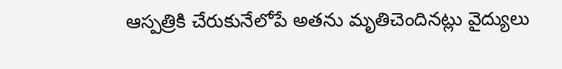ఆస్పత్రికి చేరుకునేలోపే అతను మృతిచెందినట్లు వైద్యులు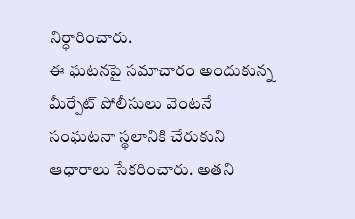నిర్ధారించారు.
ఈ ఘటనపై సమాచారం అందుకున్న మీర్పేట్ పోలీసులు వెంటనే సంఘటనా స్థలానికి చేరుకుని ఆధారాలు సేకరించారు. అతని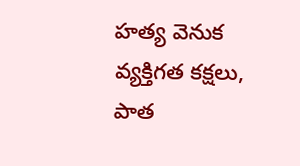హత్య వెనుక వ్యక్తిగత కక్షలు, పాత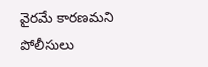వైరమే కారణమని పోలీసులు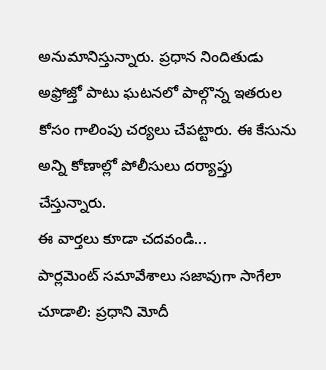అనుమానిస్తున్నారు. ప్రధాన నిందితుడు అఫ్రోజ్తో పాటు ఘటనలో పాల్గొన్న ఇతరుల కోసం గాలింపు చర్యలు చేపట్టారు. ఈ కేసును అన్ని కోణాల్లో పోలీసులు దర్యాప్తు చేస్తున్నారు.
ఈ వార్తలు కూడా చదవండి...
పార్లమెంట్ సమావేశాలు సజావుగా సాగేలా చూడాలి: ప్రధాని మోదీ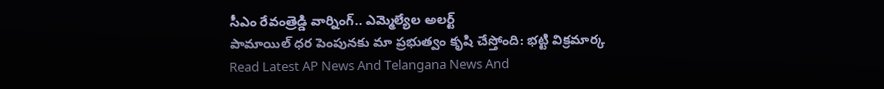సీఎం రేవంత్రెడ్డి వార్నింగ్.. ఎమ్మెల్యేల అలర్ట్
పామాయిల్ ధర పెంపునకు మా ప్రభుత్వం కృషి చేస్తోంది: భట్టి విక్రమార్క
Read Latest AP News And Telangana News And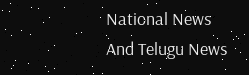National News
And Telugu News